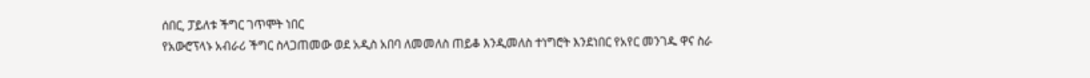ሰበር, ፓይለቱ ችግር ገጥሞት ነበር
የአውሮፕላኑ አብራሪ ችግር ስላጋጠመው ወደ አዲስ አበባ ለመመለስ ጠይቆ እንዲመለስ ተነግሮት እንደነበር የአየር መንገዱ ዋና ስራ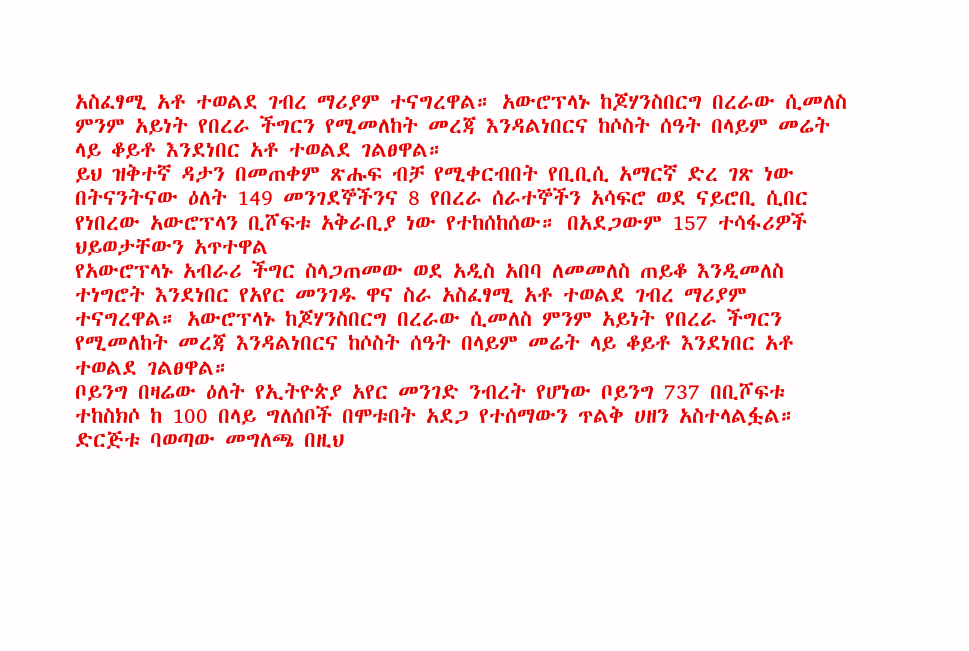አስፈፃሚ አቶ ተወልደ ገብረ ማሪያም ተናግረዋል። አውሮፕላኑ ከጆሃንስበርግ በረራው ሲመለስ ምንም አይነት የበረራ ችግርን የሚመለከት መረጃ እንዳልነበርና ከሶስት ሰዓት በላይም መሬት ላይ ቆይቶ እንደነበር አቶ ተወልደ ገልፀዋል።
ይህ ዝቅተኛ ዳታን በመጠቀም ጽሑፍ ብቻ የሚቀርብበት የቢቢሲ አማርኛ ድረ ገጽ ነው
በትናንትናው ዕለት 149 መንገደኞችንና 8 የበረራ ሰራተኞችን አሳፍሮ ወደ ናይሮቢ ሲበር የነበረው አውሮፕላን ቢሾፍቱ አቅራቢያ ነው የተከሰከሰው። በአደጋውም 157 ተሳፋሪዎች ህይወታቸውን አጥተዋል
የአውሮፕላኑ አብራሪ ችግር ስላጋጠመው ወደ አዲስ አበባ ለመመለስ ጠይቆ እንዲመለስ ተነግሮት እንደነበር የአየር መንገዱ ዋና ስራ አስፈፃሚ አቶ ተወልደ ገብረ ማሪያም ተናግረዋል። አውሮፕላኑ ከጆሃንስበርግ በረራው ሲመለስ ምንም አይነት የበረራ ችግርን የሚመለከት መረጃ እንዳልነበርና ከሶስት ሰዓት በላይም መሬት ላይ ቆይቶ እንደነበር አቶ ተወልደ ገልፀዋል።
ቦይንግ በዛሬው ዕለት የኢትዮጵያ አየር መንገድ ንብረት የሆነው ቦይንግ 737 በቢሾፍቱ ተከስክሶ ከ 100 በላይ ግለሰቦች በሞቱበት አደጋ የተሰማውን ጥልቅ ሀዘን አስተላልፏል።
ድርጅቱ ባወጣው መግለጫ በዚህ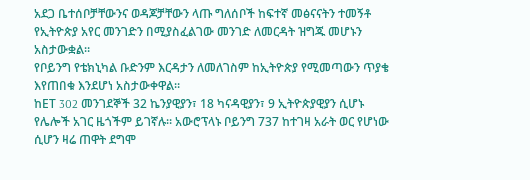አደጋ ቤተሰቦቻቸውንና ወዳጆቻቸውን ላጡ ግለሰቦች ከፍተኛ መፅናናትን ተመኝቶ የኢትዮጵያ አየር መንገድን በሚያስፈልገው መንገድ ለመርዳት ዝግጁ መሆኑን አስታውቋል።
የቦይንግ የቴክኒካል ቡድንም እርዳታን ለመለገስም ከኢትዮጵያ የሚመጣውን ጥያቄ እየጠበቁ እንደሆነ አስታውቀዋል።
ከET 302 መንገደኞች 32 ኬንያዊያን፣ 18 ካናዳዊያን፣ 9 ኢትዮጵያዊያን ሲሆኑ የሌሎች አገር ዜጎችም ይገኛሉ። አውሮፕላኑ ቦይንግ 737 ከተገዛ አራት ወር የሆነው ሲሆን ዛሬ ጠዋት ደግሞ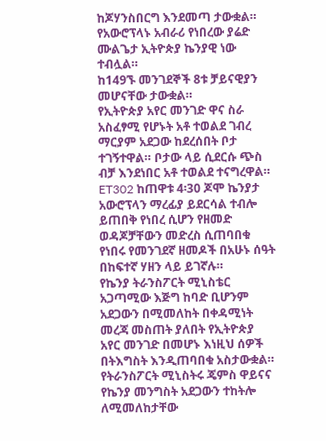ከጆሃንስበርግ እንደመጣ ታውቋል።
የአውሮፕላኑ አብራሪ የነበረው ያሬድ ሙልጌታ ኢትዮጵያ ኬንያዊ ነው ተብሏል።
ከ149ኙ መንገደኞች 8ቱ ቻይናዊያን መሆናቸው ታውቋል።
የኢትዮጵያ አየር መንገድ ዋና ስራ አስፈፃሚ የሆኑት አቶ ተወልደ ገብረ ማርያም አደጋው ከደረሰበት ቦታ ተገኝተዋል። ቦታው ላይ ሲደርሱ ጭስ ብቻ እንደነበር አቶ ተወልደ ተናግረዋል።
ET302 ከጠዋቱ 4፡30 ጆሞ ኬንያታ አውሮፕላን ማረፊያ ይደርሳል ተብሎ ይጠበቅ የነበረ ሲሆን የዘመድ ወዳጆቻቸውን መድረስ ሲጠባበቁ የነበሩ የመንገደኛ ዘመዶች በአሁኑ ሰዓት በከፍተኛ ሃዘን ላይ ይገኛሉ።
የኬንያ ትራንስፖርት ሚኒስቴር አጋጣሚው እጅግ ከባድ ቢሆንም አደጋውን በሚመለከት በቀዳሚነት መረጃ መስጠት ያለበት የኢትዮጵያ አየር መንገድ በመሆኑ እነዚህ ሰዎች በትእግስት እንዲጠባበቁ አስታውቋል።
የትራንስፖርት ሚኒስትሩ ጄምስ ዋይናና የኬንያ መንግስት አደጋውን ተከትሎ ለሚመለከታቸው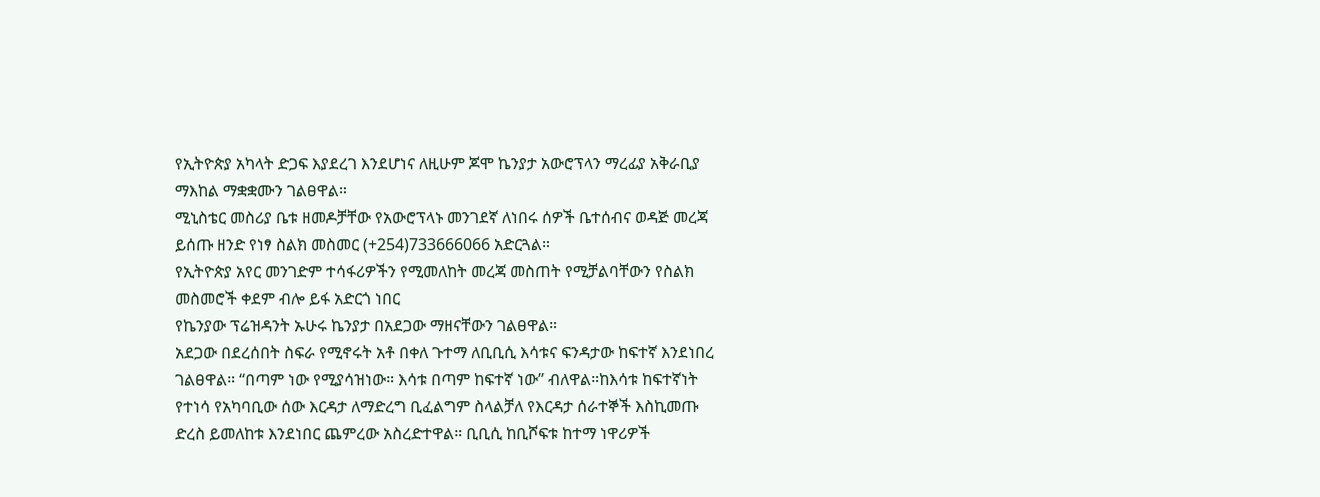የኢትዮጵያ አካላት ድጋፍ እያደረገ እንደሆነና ለዚሁም ጆሞ ኬንያታ አውሮፕላን ማረፊያ አቅራቢያ ማእከል ማቋቋሙን ገልፀዋል።
ሚኒስቴር መስሪያ ቤቱ ዘመዶቻቸው የአውሮፕላኑ መንገደኛ ለነበሩ ሰዎች ቤተሰብና ወዳጅ መረጃ ይሰጡ ዘንድ የነፃ ስልክ መስመር (+254)733666066 አድርጓል።
የኢትዮጵያ አየር መንገድም ተሳፋሪዎችን የሚመለከት መረጃ መስጠት የሚቻልባቸውን የስልክ መስመሮች ቀደም ብሎ ይፋ አድርጎ ነበር
የኬንያው ፕሬዝዳንት ኡሁሩ ኬንያታ በአደጋው ማዘናቸውን ገልፀዋል።
አደጋው በደረሰበት ስፍራ የሚኖሩት አቶ በቀለ ጉተማ ለቢቢሲ እሳቱና ፍንዳታው ከፍተኛ እንደነበረ ገልፀዋል። ‘‘በጣም ነው የሚያሳዝነው። እሳቱ በጣም ከፍተኛ ነው’’ ብለዋል።ከእሳቱ ከፍተኛነት የተነሳ የአካባቢው ሰው እርዳታ ለማድረግ ቢፈልግም ስላልቻለ የእርዳታ ሰራተኞች እስኪመጡ ድረስ ይመለከቱ እንደነበር ጨምረው አስረድተዋል። ቢቢሲ ከቢሾፍቱ ከተማ ነዋሪዎች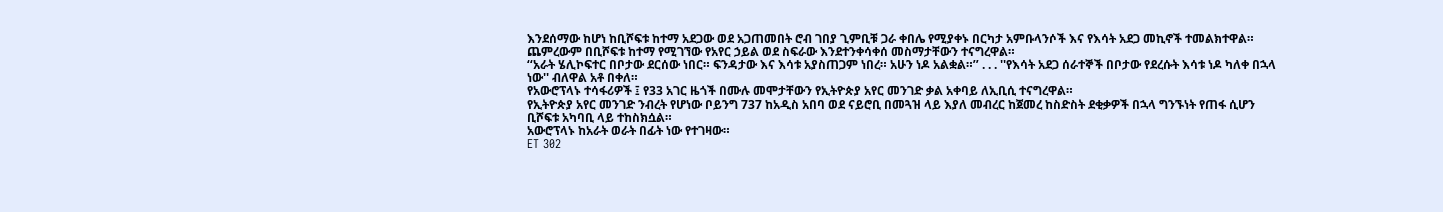እንደሰማው ከሆነ ከቢሾፍቱ ከተማ አደጋው ወደ አጋጠመበት ሮብ ገበያ ጊምቢቹ ጋራ ቀበሌ የሚያቀኑ በርካታ አምቡላንሶች እና የእሳት አደጋ መኪኖች ተመልክተዋል። ጨምረውም በቢሾፍቱ ከተማ የሚገኘው የአየር ኃይል ወደ ስፍራው እንደተንቀሳቀሰ መስማታቸውን ተናግረዋል።
‘‘አራት ሄሊኮፍተር በቦታው ደርሰው ነበር። ፍንዳታው እና እሳቱ አያስጠጋም ነበረ። አሁን ነዶ አልቋል።’’ . . . ''የእሳት አደጋ ሰራተኞች በቦታው የደረሱት እሳቱ ነዶ ካለቀ በኋላ ነው'' ብለዋል አቶ በቀለ።
የአውሮፕላኑ ተሳፋሪዎች ፤ የ33 አገር ዜጎች በሙሉ መሞታቸውን የኢትዮጵያ አየር መንገድ ቃል አቀባይ ለኢቢሲ ተናግረዋል።
የኢትዮጵያ አየር መንገድ ንብረት የሆነው ቦይንግ 737 ከአዲስ አበባ ወደ ናይሮቢ በመጓዝ ላይ እያለ መብረር ከጀመረ ከስድስት ደቂቃዎች በኋላ ግንኙነት የጠፋ ሲሆን ቢሾፍቱ አካባቢ ላይ ተከስክሷል።
አውሮፕላኑ ከአራት ወራት በፊት ነው የተገዛው።
ET 302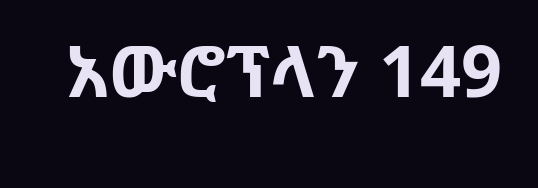አውሮፕላን 149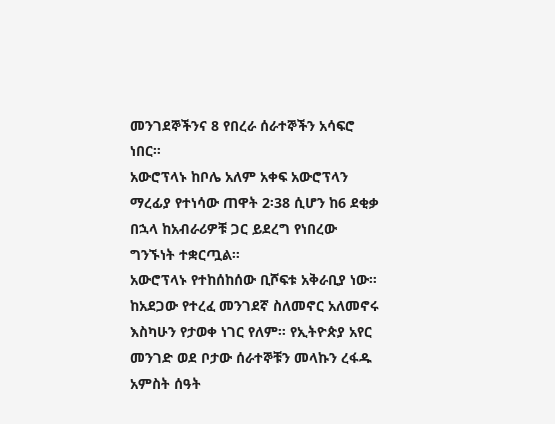መንገደኞችንና 8 የበረራ ሰራተኞችን አሳፍሮ ነበር።
አውሮፕላኑ ከቦሌ አለም አቀፍ አውሮፕላን ማረፊያ የተነሳው ጠዋት 2፡38 ሲሆን ከ6 ደቂቃ በኋላ ከአብራሪዎቹ ጋር ይደረግ የነበረው ግንኙነት ተቋርጧል።
አውሮፕላኑ የተከሰከሰው ቢሾፍቱ አቅራቢያ ነው።
ከአደጋው የተረፈ መንገደኛ ስለመኖር አለመኖሩ እስካሁን የታወቀ ነገር የለም። የኢትዮጵያ አየር መንገድ ወደ ቦታው ሰራተኞቹን መላኩን ረፋዱ አምስት ሰዓት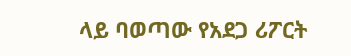ላይ ባወጣው የአደጋ ሪፖርት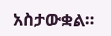አስታውቋል።